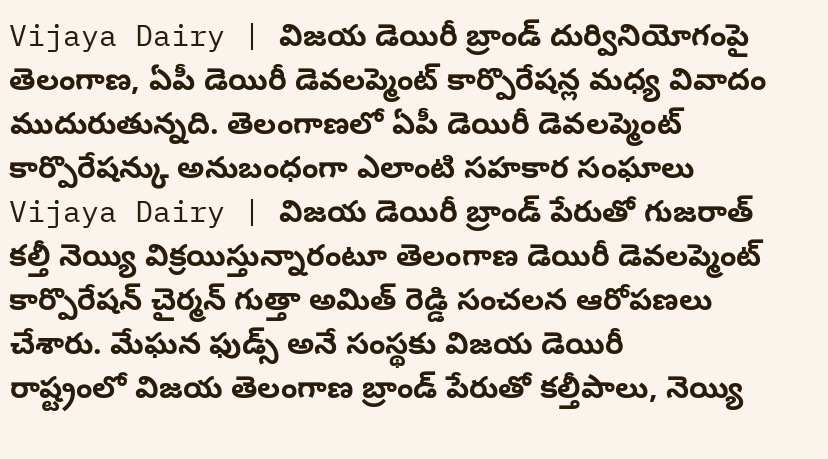Vijaya Dairy | విజయ డెయిరీ బ్రాండ్ దుర్వినియోగంపై తెలంగాణ, ఏపీ డెయిరీ డెవలప్మెంట్ కార్పొరేషన్ల మధ్య వివాదం ముదురుతున్నది. తెలంగాణలో ఏపీ డెయిరీ డెవలప్మెంట్ కార్పొరేషన్కు అనుబంధంగా ఎలాంటి సహకార సంఘాలు
Vijaya Dairy | విజయ డెయిరీ బ్రాండ్ పేరుతో గుజరాత్ కల్తీ నెయ్యి విక్రయిస్తున్నారంటూ తెలంగాణ డెయిరీ డెవలప్మెంట్ కార్పొరేషన్ చైర్మన్ గుత్తా అమిత్ రెడ్డి సంచలన ఆరోపణలు చేశారు. మేఘన ఫుడ్స్ అనే సంస్థకు విజయ డెయిరీ
రాష్ట్రంలో విజయ తెలంగాణ బ్రాండ్ పేరుతో కల్తీపాలు, నెయ్యి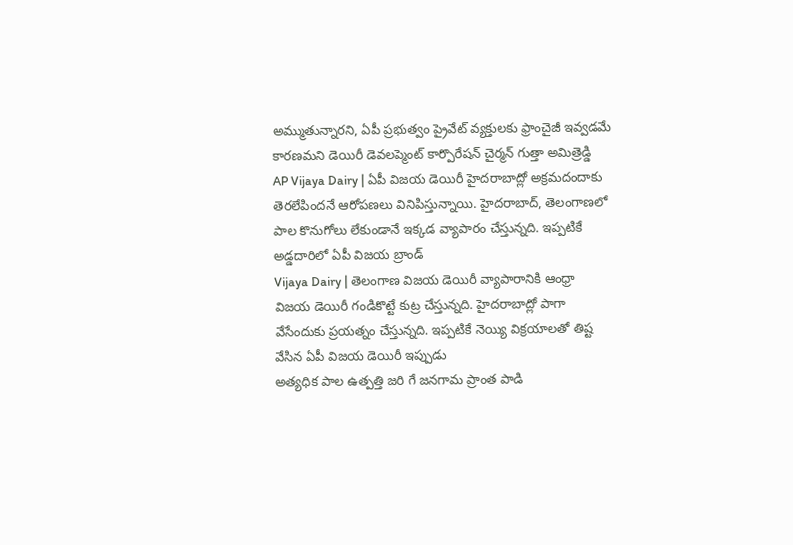అమ్ముతున్నారని, ఏపీ ప్రభుత్వం ప్రైవేట్ వ్యక్తులకు ఫ్రాంచైజీ ఇవ్వడమే కారణమని డెయిరీ డెవలప్మెంట్ కార్పొరేషన్ చైర్మన్ గుత్తా అమిత్రెడ్డి
AP Vijaya Dairy | ఏపీ విజయ డెయిరీ హైదరాబాద్లో అక్రమదందాకు తెరలేపిందనే ఆరోపణలు వినిపిస్తున్నాయి. హైదరాబాద్, తెలంగాణలో పాల కొనుగోలు లేకుండానే ఇక్కడ వ్యాపారం చేస్తున్నది. ఇప్పటికే అడ్డదారిలో ఏపీ విజయ బ్రాండ్
Vijaya Dairy | తెలంగాణ విజయ డెయిరీ వ్యాపారానికి ఆంధ్రా విజయ డెయిరీ గండికొట్టే కుట్ర చేస్తున్నది. హైదరాబాద్లో పాగా వేసేందుకు ప్రయత్నం చేస్తున్నది. ఇప్పటికే నెయ్యి విక్రయాలతో తిష్ట వేసిన ఏపీ విజయ డెయిరీ ఇప్పుడు
అత్యధిక పాల ఉత్పత్తి జరి గే జనగామ ప్రాంత పాడి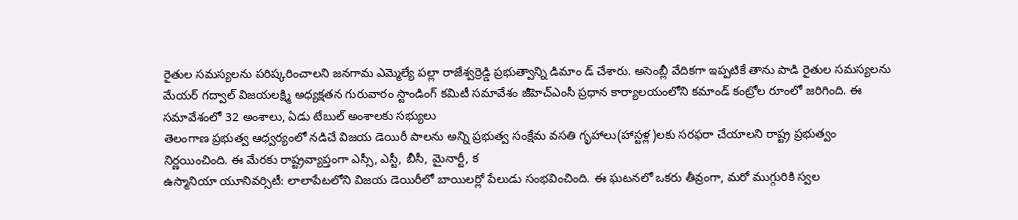రైతుల సమస్యలను పరిష్కరించాలని జనగామ ఎమ్మెల్యే పల్లా రాజేశ్వర్రెడ్డి ప్రభుత్వాన్ని డిమాం డ్ చేశారు. అసెంబ్లీ వేదికగా ఇప్పటికే తాను పాడి రైతుల సమస్యలను
మేయర్ గద్వాల్ విజయలక్ష్మి అధ్యక్షతన గురువారం స్టాండింగ్ కమిటీ సమావేశం జీహెచ్ఎంసీ ప్రధాన కార్యాలయంలోని కమాండ్ కంట్రోల రూంలో జరిగింది. ఈ సమావేశంలో 32 అంశాలు, ఏడు టేబుల్ అంశాలకు సభ్యులు
తెలంగాణ ప్రభుత్వ ఆధ్వర్యంలో నడిచే విజయ డెయిరీ పాలను అన్ని ప్రభుత్వ సంక్షేమ వసతి గృహాలు(హాస్టళ్ల)లకు సరఫరా చేయాలని రాష్ట్ర ప్రభుత్వం నిర్ణయించింది. ఈ మేరకు రాష్ట్రవ్యాప్తంగా ఎస్సీ, ఎస్టీ, బీసీ, మైనార్టీ, క
ఉస్మానియా యూనివర్సిటీ: లాలాపేటలోని విజయ డెయిరీలో బాయిలర్లో పేలుడు సంభవించింది. ఈ ఘటనలో ఒకరు తీవ్రంగా, మరో ముగ్గురికి స్వల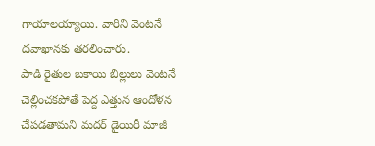గాయాలయ్యాయి. వారిని వెంటనే దవాఖానకు తరలించారు.
పాడి రైతుల బకాయి బిల్లులు వెంటనే చెల్లించకపోతే పెద్ద ఎత్తున ఆందోళన చేపడతామని మదర్ డైయిరీ మాజీ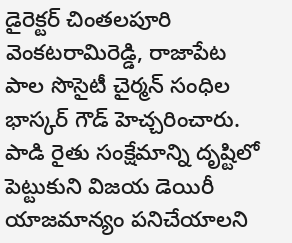డైరెక్టర్ చింతలపూరి వెంకటరామిరెడ్డి, రాజాపేట పాల సొసైటీ చైర్మన్ సంధిల భాస్కర్ గౌడ్ హెచ్చరించారు.
పాడి రైతు సంక్షేమాన్ని దృష్టిలో పెట్టుకుని విజయ డెయిరీ యాజమాన్యం పనిచేయాలని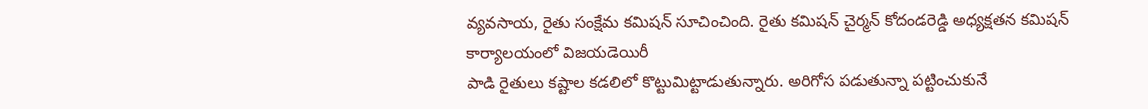వ్యవసాయ, రైతు సంక్షేమ కమిషన్ సూచించింది. రైతు కమిషన్ చైర్మన్ కోదండరెడ్డి అధ్యక్షతన కమిషన్ కార్యాలయంలో విజయడెయిరీ
పాడి రైతులు కష్టాల కడలిలో కొట్టుమిట్టాడుతున్నారు. అరిగోస పడుతున్నా పట్టించుకునే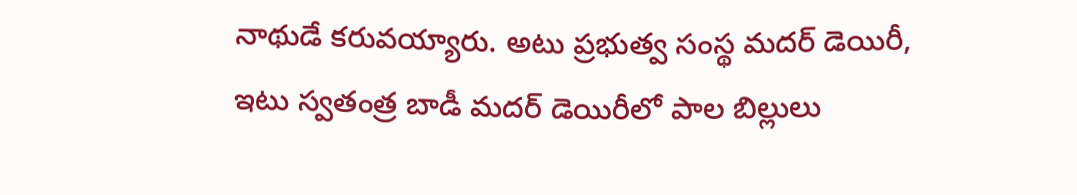నాథుడే కరువయ్యారు. అటు ప్రభుత్వ సంస్థ మదర్ డెయిరీ, ఇటు స్వతంత్ర బాడీ మదర్ డెయిరీలో పాల బిల్లులు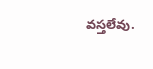వస్తలేవు.